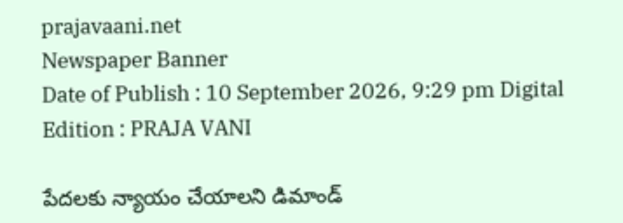prajavaani.net
Newspaper Banner
Date of Publish : 10 September 2026, 9:29 pm Digital Edition : PRAJA VANI

పేదలకు న్యాయం చేయాలని డిమాండ్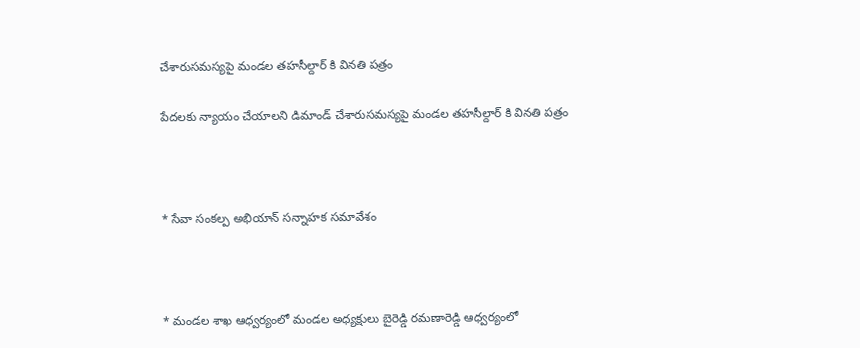చేశారుసమస్యపై మండల తహసీల్దార్ కి వినతి పత్రం

పేదలకు న్యాయం చేయాలని డిమాండ్ చేశారుసమస్యపై మండల తహసీల్దార్ కి వినతి పత్రం



* సేవా సంకల్ప అభియాన్ సన్నాహక సమావేశం



* మండల శాఖ ఆధ్వర్యంలో మండల అధ్యక్షులు బైరెడ్డి రమణారెడ్డి ఆధ్వర్యంలో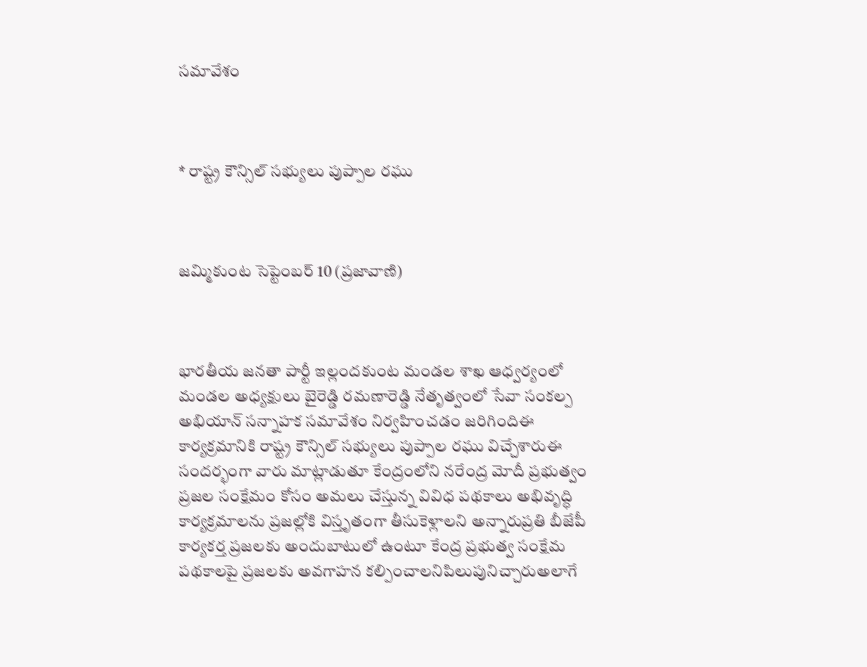సమావేశం



* రాష్ట్ర కౌన్సిల్ సభ్యులు పుప్పాల రఘు



జమ్మికుంట సెప్టెంబర్ 10 (ప్రజావాణి)



భారతీయ జనతా పార్టీ ఇల్లందకుంట మండల శాఖ ఆధ్వర్యంలో మండల అధ్యక్షులు బైరెడ్డి రమణారెడ్డి నేతృత్వంలో సేవా సంకల్ప అభియాన్ సన్నాహక సమావేశం నిర్వహించడం జరిగిందిఈ కార్యక్రమానికి రాష్ట్ర కౌన్సిల్ సభ్యులు పుప్పాల రఘు విచ్చేశారుఈ సందర్భంగా వారు మాట్లాడుతూ కేంద్రంలోని నరేంద్ర మోదీ ప్రభుత్వం ప్రజల సంక్షేమం కోసం అమలు చేస్తున్న వివిధ పథకాలు అభివృద్ధి కార్యక్రమాలను ప్రజల్లోకి విస్తృతంగా తీసుకెళ్లాలని అన్నారుప్రతి బీజేపీ కార్యకర్త ప్రజలకు అందుబాటులో ఉంటూ కేంద్ర ప్రభుత్వ సంక్షేమ పథకాలపై ప్రజలకు అవగాహన కల్పించాలనిపిలుపునిచ్చారుఅలాగే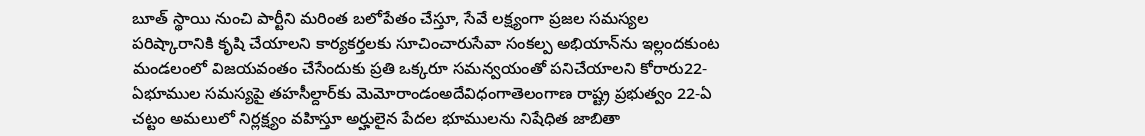బూత్ స్థాయి నుంచి పార్టీని మరింత బలోపేతం చేస్తూ, సేవే లక్ష్యంగా ప్రజల సమస్యల పరిష్కారానికి కృషి చేయాలని కార్యకర్తలకు సూచించారుసేవా సంకల్ప అభియాన్‌ను ఇల్లందకుంట మండలంలో విజయవంతం చేసేందుకు ప్రతి ఒక్కరూ సమన్వయంతో పనిచేయాలని కోరారు22-ఏభూముల సమస్యపై తహసీల్దార్‌కు మెమోరాండంఅదేవిధంగాతెలంగాణ రాష్ట్ర ప్రభుత్వం 22-ఏ చట్టం అమలులో నిర్లక్ష్యం వహిస్తూ అర్హులైన పేదల భూములను నిషేధిత జాబితా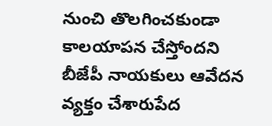నుంచి తొలగించకుండా కాలయాపన చేస్తోందని బీజేపీ నాయకులు ఆవేదన వ్యక్తం చేశారుపేద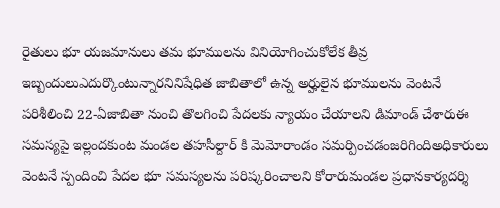రైతులు భూ యజమానులు తమ భూములను వినియోగించుకోలేక తీవ్ర ఇబ్బందులుఎదుర్కొంటున్నారనినిషేధిత జాబితాలో ఉన్న అర్హులైన భూములను వెంటనే పరిశీలించి 22-ఏజాబితా నుంచి తొలగించి పేదలకు న్యాయం చేయాలని డిమాండ్ చేశారుఈ సమస్యపై ఇల్లందకుంట మండల తహసీల్దార్ కి మెమోరాండం సమర్పించడంజరిగిందిఅధికారులు వెంటనే స్పందించి పేదల భూ సమస్యలను పరిష్కరించాలని కోరారుమండల ప్రధానకార్యదర్శి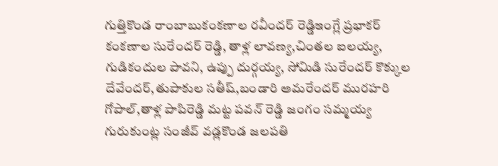గుత్తికొండ రాంబాబుకంకణాల రవీందర్ రెడ్డిఇంగ్లే ప్రభాకర్ కంకణాల సురేందర్ రెడ్డి, తాళ్ల లావణ్య,చింతల ఐలయ్య, గుడికందుల పావని, ఉప్పు దుర్గయ్య, సోమిడి సురేందర్ కొక్కుల దేవేందర్,తుపాకుల సతీష్,బండారి అమరేందర్ మురహరి గోపాల్,తాళ్ల పాపిరెడ్డి మట్ట పవన్ రెడ్డి జంగం సమ్మయ్య గురుకుంట్ల సంజీవ్ వడ్లకొండ జలపతి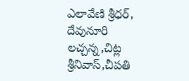ఎలావేణి శ్రీధర్, దేవునూరి లచ్చన్న,చిట్ల శ్రీనివాస్,చీపతి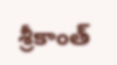శ్రీకాంత్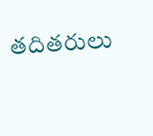తదితరులు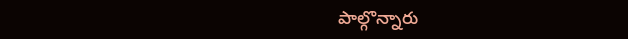పాల్గొన్నారు